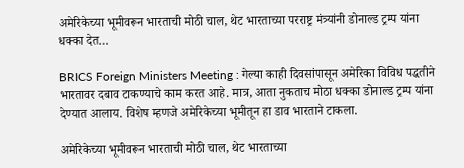अमेरिकेच्या भूमीवरून भारताची मोठी चाल, थेट भारताच्या परराष्ट्र मंत्र्यांनी डोनाल्ड ट्रम्प यांना धक्का देत…

BRICS Foreign Ministers Meeting : गेल्या काही दिवसांपासून अमेरिका विविध पद्धतीने भारतावर दबाव टाकण्याचे काम करत आहे. मात्र, आता नुकताच मोठा धक्का डोनाल्ड ट्रम्प यांना देण्यात आलाय. विशेष म्हणजे अमेरिकेच्या भूमीतून हा डाव भारताने टाकला.

अमेरिकेच्या भूमीवरून भारताची मोठी चाल, थेट भारताच्या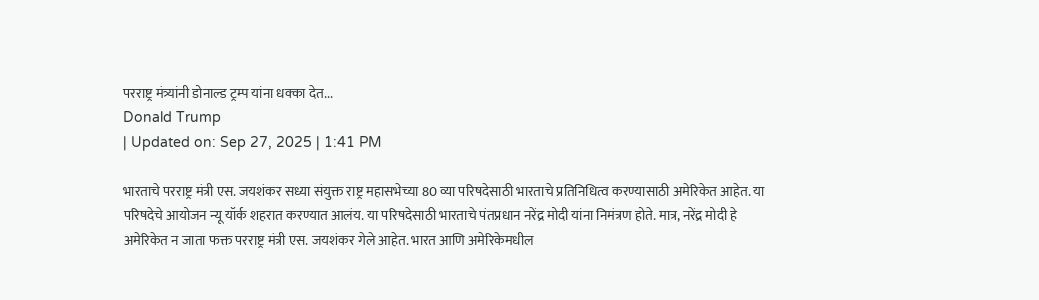परराष्ट्र मंत्र्यांनी डोनाल्ड ट्रम्प यांना धक्का देत...
Donald Trump
| Updated on: Sep 27, 2025 | 1:41 PM

भारताचे परराष्ट्र मंत्री एस. जयशंकर सध्या संयुक्त राष्ट्र महासभेच्या 80 व्या परिषदेसाठी भारताचे प्रतिनिधित्व करण्यासाठी अमेरिकेत आहेत. या परिषदेचे आयोजन न्यू यॉर्क शहरात करण्यात आलंय. या परिषदेसाठी भारताचे पंतप्रधान नरेंद्र मोदी यांना निमंत्रण होते. मात्र, नरेंद्र मोदी हे अमेरिकेत न जाता फक्त परराष्ट्र मंत्री एस. जयशंकर गेले आहेत. भारत आणि अमेरिकेमधील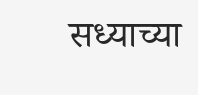सध्याच्या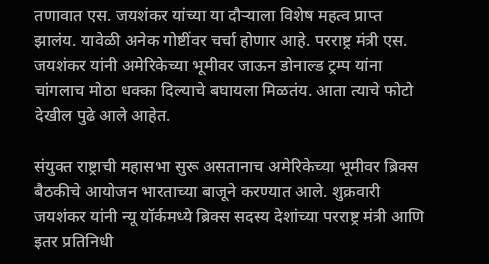तणावात एस. जयशंकर यांच्या या दौऱ्याला विशेष महत्व प्राप्त झालंय. यावेळी अनेक गोष्टींवर चर्चा होणार आहे. परराष्ट्र मंत्री एस. जयशंकर यांनी अमेरिकेच्या भूमीवर जाऊन डोनाल्ड ट्रम्प यांना चांगलाच मोठा धक्का दिल्याचे बघायला मिळतंय. आता त्याचे फोटो देखील पुढे आले आहेत.

संयुक्त राष्ट्राची महासभा सुरू असतानाच अमेरिकेच्या भूमीवर ब्रिक्स बैठकीचे आयोजन भारताच्या बाजूने करण्यात आले. शुक्रवारी जयशंकर यांनी न्यू यॉर्कमध्ये ब्रिक्स सदस्य देशांच्या परराष्ट्र मंत्री आणि इतर प्रतिनिधी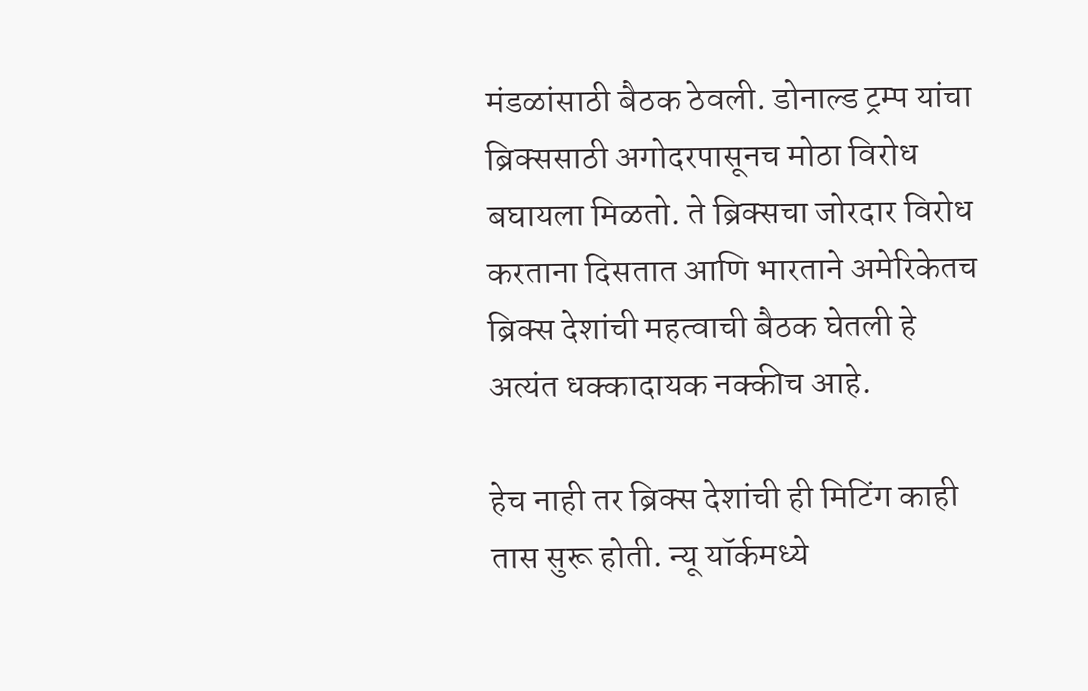मंडळांसाठी बैठक ठेवली. डोनाल्ड ट्रम्प यांचा ब्रिक्ससाठी अगोदरपासूनच मोठा विरोध बघायला मिळतो. ते ब्रिक्सचा जोरदार विरोध करताना दिसतात आणि भारताने अमेरिकेतच ब्रिक्स देशांची महत्वाची बैठक घेतली हे अत्यंत धक्कादायक नक्कीच आहे.

हेच नाही तर ब्रिक्स देशांची ही मिटिंग काही तास सुरू होती. न्यू यॉर्कमध्ये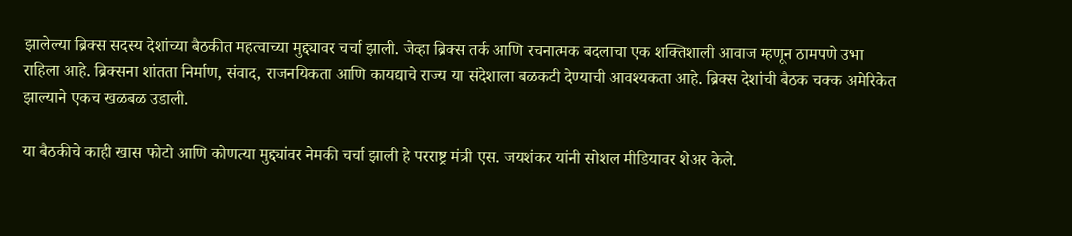झालेल्या ब्रिक्स सदस्य देशांच्या बैठकीत महत्वाच्या मुद्द्यावर चर्चा झाली. जेव्हा ब्रिक्स तर्क आणि रचनात्मक बदलाचा एक शक्तिशाली आवाज म्हणून ठामपणे उभा राहिला आहे. ब्रिक्सना शांतता निर्माण, संवाद, राजनयिकता आणि कायद्याचे राज्य या संदेशाला बळकटी देण्याची आवश्यकता आहे. ब्रिक्स देशांची बैठक चक्क अमेरिकेत झाल्याने एकच खळबळ उडाली.

या बैठकीचे काही खास फोटो आणि कोणत्या मुद्द्यांवर नेमकी चर्चा झाली हे परराष्ट्र मंत्री एस. जयशंकर यांनी सोशल मीडियावर शेअर केले.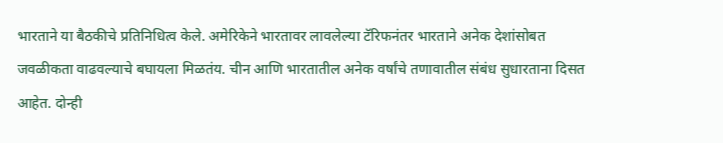भारताने या बैठकीचे प्रतिनिधित्व केले. अमेरिकेने भारतावर लावलेल्या टॅरिफनंतर भारताने अनेक देशांसोबत जवळीकता वाढवल्याचे बघायला मिळतंय. चीन आणि भारतातील अनेक वर्षांचे तणावातील संबंध सुधारताना दिसत आहेत. दोन्ही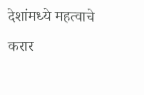देशांमध्ये महत्वाचे करार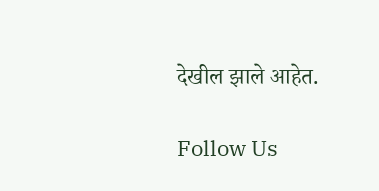देखील झाले आहेत.

Follow Us